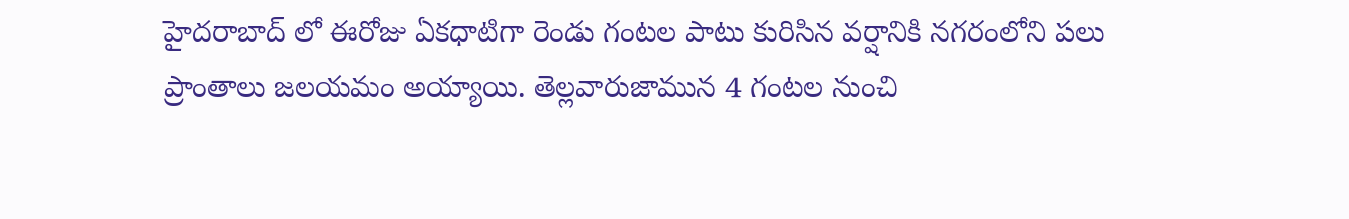హైదరాబాద్ లో ఈరోజు ఏకధాటిగా రెండు గంటల పాటు కురిసిన వర్షానికి నగరంలోని పలు ప్రాంతాలు జలయమం అయ్యాయి. తెల్లవారుజామున 4 గంటల నుంచి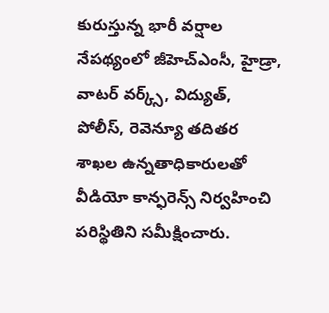కురుస్తున్న భారీ వర్షాల నేపథ్యంలో జీహెచ్ఎంసీ, హైడ్రా, వాటర్ వర్క్స్, విద్యుత్, పోలీస్, రెవెన్యూ తదితర శాఖల ఉన్నతాధికారులతో వీడియో కాన్ఫరెన్స్ నిర్వహించి పరిస్థితిని సమీక్షించారు.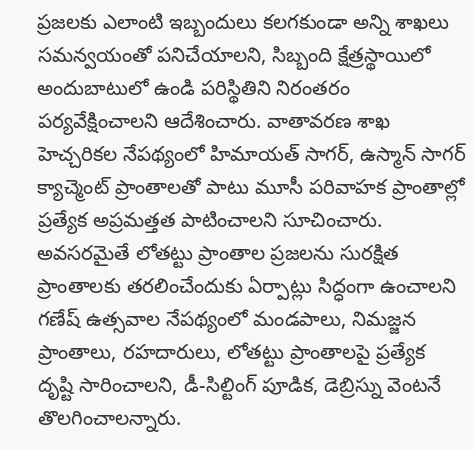ప్రజలకు ఎలాంటి ఇబ్బందులు కలగకుండా అన్ని శాఖలు సమన్వయంతో పనిచేయాలని, సిబ్బంది క్షేత్రస్థాయిలో అందుబాటులో ఉండి పరిస్థితిని నిరంతరం పర్యవేక్షించాలని ఆదేశించారు. వాతావరణ శాఖ హెచ్చరికల నేపథ్యంలో హిమాయత్ సాగర్, ఉస్మాన్ సాగర్ క్యాచ్మెంట్ ప్రాంతాలతో పాటు మూసీ పరివాహక ప్రాంతాల్లో ప్రత్యేక అప్రమత్తత పాటించాలని సూచించారు. అవసరమైతే లోతట్టు ప్రాంతాల ప్రజలను సురక్షిత ప్రాంతాలకు తరలించేందుకు ఏర్పాట్లు సిద్ధంగా ఉంచాలని గణేష్ ఉత్సవాల నేపథ్యంలో మండపాలు, నిమజ్జన ప్రాంతాలు, రహదారులు, లోతట్టు ప్రాంతాలపై ప్రత్యేక దృష్టి సారించాలని, డీ-సిల్టింగ్ పూడిక, డెబ్రిస్ను వెంటనే తొలగించాలన్నారు.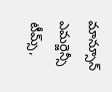మాన్సూన్ ఎమర్జెన్సీ టీమ్స్,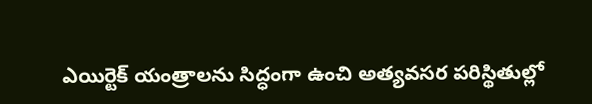ఎయిర్టెక్ యంత్రాలను సిద్ధంగా ఉంచి అత్యవసర పరిస్థితుల్లో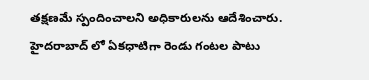తక్షణమే స్పందించాలని అధికారులను ఆదేశించారు.
హైదరాబాద్ లో ఏకధాటిగా రెండు గంటల పాటు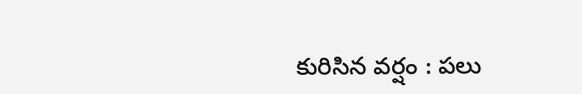కురిసిన వర్షం : పలు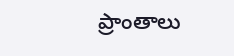ప్రాంతాలు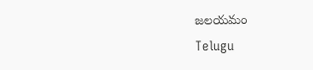జలయమం
Telugu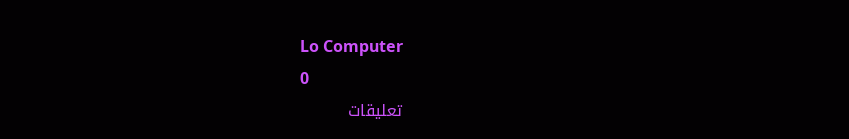Lo Computer
0
تعليقات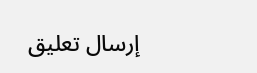إرسال تعليق